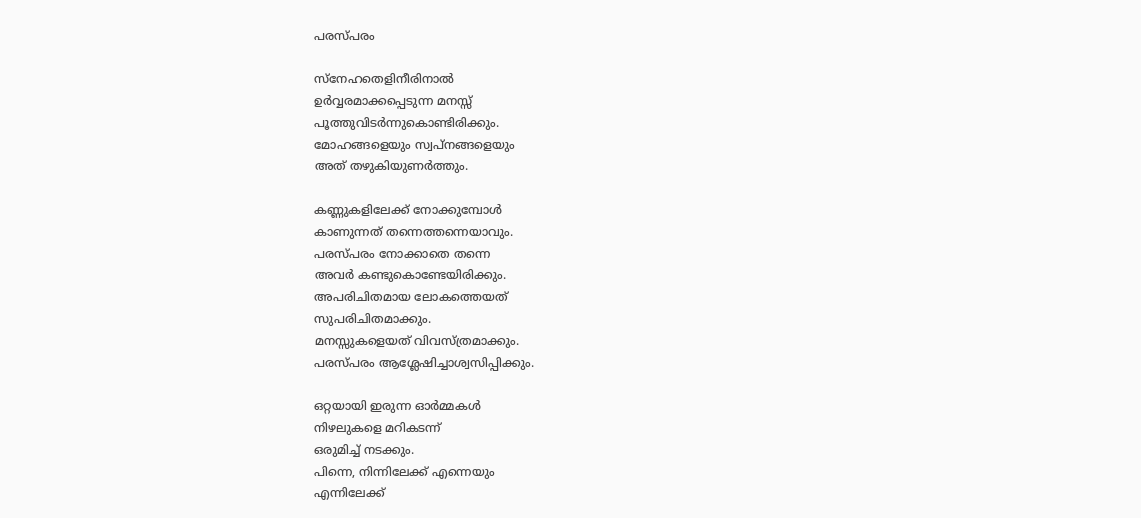പരസ്പരം

സ്നേഹതെളിനീരിനാല്‍
ഉര്‍വ്വരമാക്കപ്പെടുന്ന മനസ്സ്
പൂത്തുവിടര്‍ന്നുകൊണ്ടിരിക്കും.
മോഹങ്ങളെയും സ്വപ്നങ്ങളെയും
അത് തഴുകിയുണര്‍ത്തും.

കണ്ണുകളിലേക്ക് നോക്കുമ്പോള്‍
കാണുന്നത് തന്നെത്തന്നെയാവും.
പരസ്പരം നോക്കാതെ തന്നെ
അവര്‍ കണ്ടുകൊണ്ടേയിരിക്കും.
അപരിചിതമായ ലോകത്തെയത്
സുപരിചിതമാക്കും.
മനസ്സുകളെയത് വിവസ്ത്രമാക്കും.
പരസ്പരം ആശ്ലേഷിച്ചാശ്വസിപ്പിക്കും.

ഒറ്റയായി ഇരുന്ന ഓർമ്മകൾ
നിഴലുകളെ മറികടന്ന്
ഒരുമിച്ച് നടക്കും.
പിന്നെ, നിന്നിലേക്ക് എന്നെയും
എന്നിലേക്ക്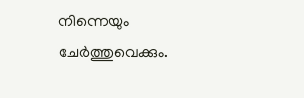നിന്നെയും
ചേര്‍ത്തുവെക്കും.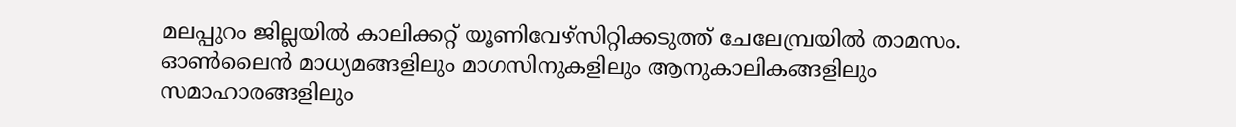മലപ്പുറം ജില്ലയിൽ കാലിക്കറ്റ്‌ യൂണിവേഴ്സിറ്റിക്കടുത്ത് ചേലേമ്പ്രയിൽ താമസം. ഓൺലൈൻ മാധ്യമങ്ങളിലും മാഗസിനുകളിലും ആനുകാലികങ്ങളിലും സമാഹാരങ്ങളിലും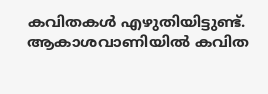കവിതകൾ എഴുതിയിട്ടുണ്ട്. ആകാശവാണിയിൽ കവിത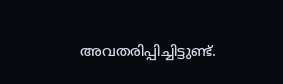അവതരിപ്പിച്ചിട്ടുണ്ട്.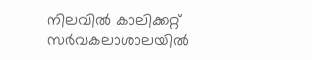നിലവിൽ കാലിക്കറ്റ്‌ സർവകലാശാലയിൽ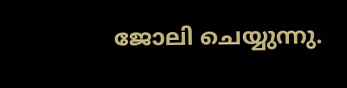ജോലി ചെയ്യുന്നു.